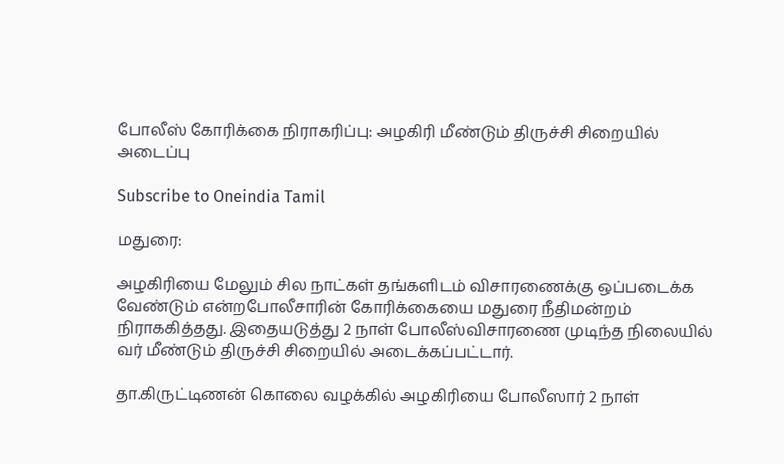போலீஸ் கோரிக்கை நிராகரிப்பு: அழகிரி மீண்டும் திருச்சி சிறையில் அடைப்பு

Subscribe to Oneindia Tamil

மதுரை:

அழகிரியை மேலும் சில நாட்கள் தங்களிடம் விசாரணைக்கு ஒப்படைக்க வேண்டும் என்றபோலீசாரின் கோரிக்கையை மதுரை நீதிமன்றம் நிராககித்தது. இதையடுத்து 2 நாள் போலீஸ்விசாரணை முடிந்த நிலையில் வர் மீண்டும் திருச்சி சிறையில் அடைக்கப்பட்டார்.

தா.கிருட்டிணன் கொலை வழக்கில் அழகிரியை போலீஸார் 2 நாள்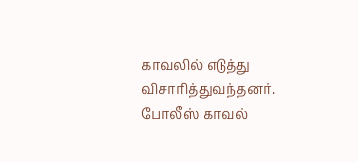காவலில் எடுத்து விசாரித்துவந்தனர். போலீஸ் காவல்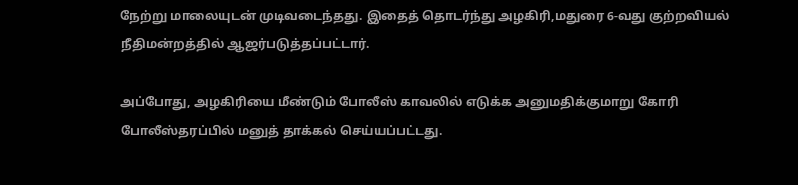நேற்று மாலையுடன் முடிவடைந்தது. இதைத் தொடர்ந்து அழகிரி,மதுரை 6-வது குற்றவியல் நீதிமன்றத்தில் ஆஜர்படுத்தப்பட்டார்.

அப்போது, அழகிரியை மீண்டும் போலீஸ் காவலில் எடுக்க அனுமதிக்குமாறு கோரி போலீஸ்தரப்பில் மனுத் தாக்கல் செய்யப்பட்டது.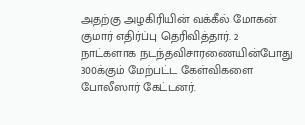அதற்கு அழகிரியின் வக்கீல் மோகன் குமார் எதிர்ப்பு தெரிவித்தார். 2 நாட்களாக நடந்தவிசாரணையின்போது 300க்கும் மேற்பட்ட கேள்விகளை போலீஸார் கேட்டனர்.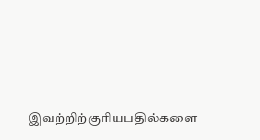இவற்றிற்குரியபதில்களை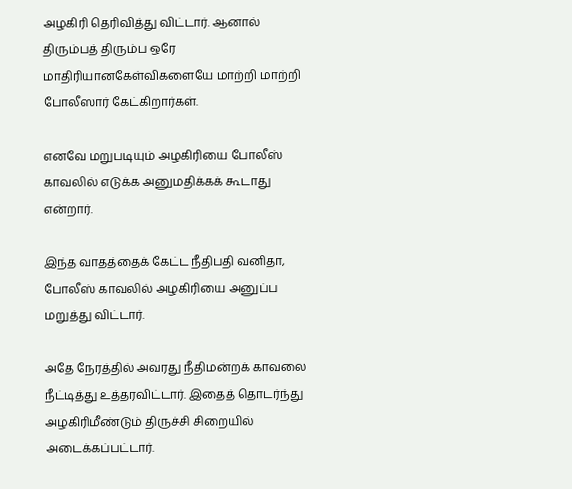அழகிரி தெரிவித்து விட்டார். ஆனால் திரும்பத் திரும்ப ஒரே மாதிரியானகேள்விகளையே மாற்றி மாற்றி போலீஸார் கேட்கிறார்கள்.

எனவே மறுபடியும் அழகிரியை போலீஸ் காவலில் எடுக்க அனுமதிக்கக் கூடாது என்றார்.

இந்த வாதத்தைக் கேட்ட நீதிபதி வனிதா, போலீஸ் காவலில் அழகிரியை அனுப்ப மறுத்து விட்டார்.

அதே நேரத்தில் அவரது நீதிமன்றக் காவலை நீட்டித்து உத்தரவிட்டார். இதைத் தொடர்ந்து அழகிரிமீண்டும் திருச்சி சிறையில் அடைக்கப்பட்டார்.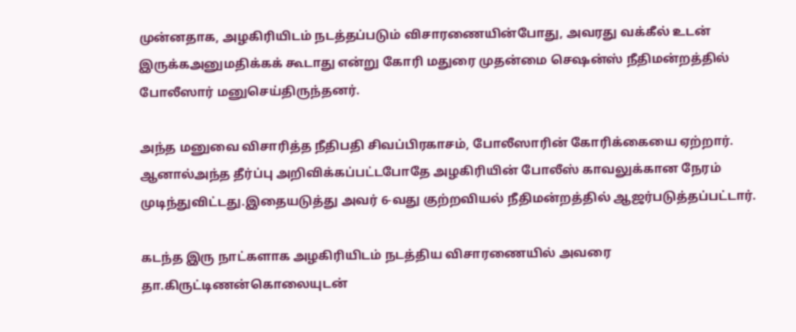முன்னதாக, அழகிரியிடம் நடத்தப்படும் விசாரணையின்போது, அவரது வக்கீல் உடன் இருக்கஅனுமதிக்கக் கூடாது என்று கோரி மதுரை முதன்மை செஷன்ஸ் நீதிமன்றத்தில் போலீஸார் மனுசெய்திருந்தனர்.

அந்த மனுவை விசாரித்த நீதிபதி சிவப்பிரகாசம், போலீஸாரின் கோரிக்கையை ஏற்றார். ஆனால்அந்த தீர்ப்பு அறிவிக்கப்பட்டபோதே அழகிரியின் போலீஸ் காவலுக்கான நேரம் முடிந்துவிட்டது.இதையடுத்து அவர் 6-வது குற்றவியல் நீதிமன்றத்தில் ஆஜர்படுத்தப்பட்டார்.

கடந்த இரு நாட்களாக அழகிரியிடம் நடத்திய விசாரணையில் அவரை தா.கிருட்டிணன்கொலையுடன்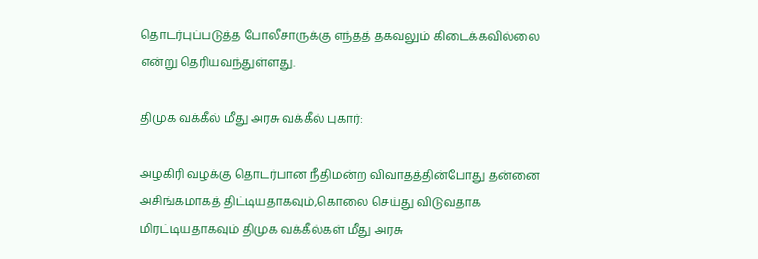தொடர்புப்படுத்த போலீசாருக்கு எந்தத் தகவலும் கிடைக்கவில்லை என்று தெரியவந்துள்ளது.

திமுக வக்கீல் மீது அரசு வக்கீல் புகார்:

அழகிரி வழக்கு தொடர்பான நீதிமன்ற விவாதத்தின்போது தன்னை அசிங்கமாகத் திட்டியதாகவும்,கொலை செய்து விடுவதாக மிரட்டியதாகவும் திமுக வக்கீல்கள் மீது அரசு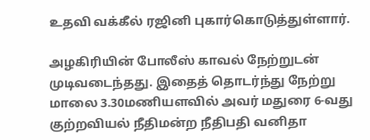உதவி வக்கீல் ரஜினி புகார்கொடுத்துள்ளார்.

அழகிரியின் போலீஸ் காவல் நேற்றுடன் முடிவடைந்தது. இதைத் தொடர்ந்து நேற்று மாலை 3.30மணியளவில் அவர் மதுரை 6-வது குற்றவியல் நீதிமன்ற நீதிபதி வனிதா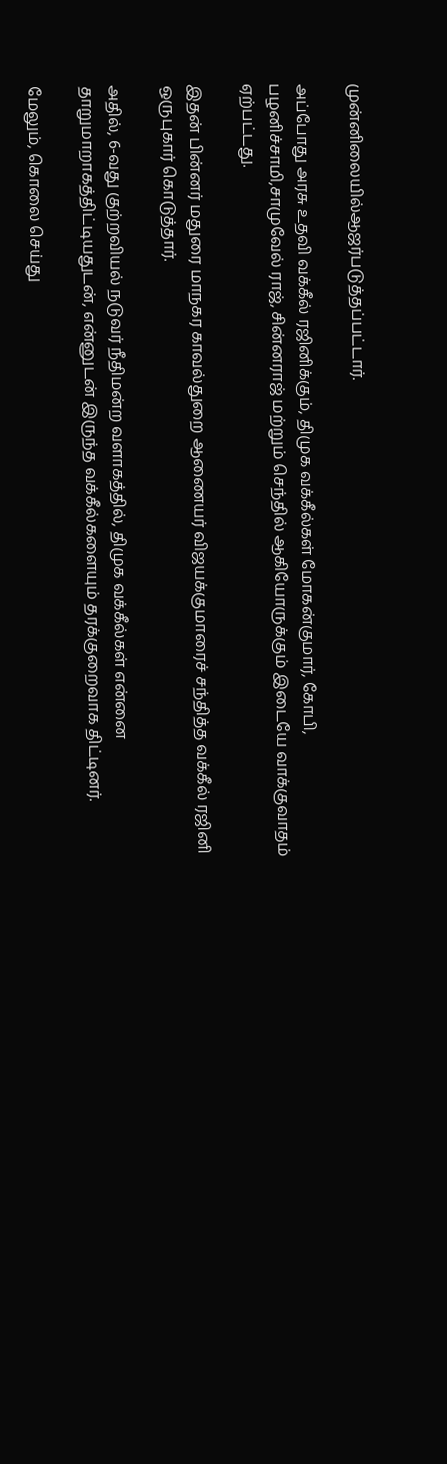முன்னிலையில்ஆஜர்படுத்தப்பட்டார்.

அப்போது அரசு உதவி வக்கீல் ரஜினிக்கும், திமுக வக்கீல்கள் மோகன்குமார், கோபி, பழனிச்சாமி,சாமுவேல் ராஜ், சின்னராஜ் மற்றும் செந்தில் ஆகியோருக்கும் இடையே வாக்குவாதம் ஏற்பட்டது.

இதன் பின்னர் மதுரை மாநகர காவல்துறை ஆணையர் விஜயக்குமாரைச் சந்தித்த வக்கீல் ரஜினி ஒருபுகார் கொடுத்தார்.

அதில், 6-வது குற்றவியல் நடுவர் நீதிமன்ற வளாகத்தில், திமுக வக்கீல்கள் என்னை தாறுமாறாகத்திட்டியதுடன், என்னுடன் இருந்த வக்கீல்களையும் தரக்குறைவாக திட்டினர்.

மேலும், கொலை செய்து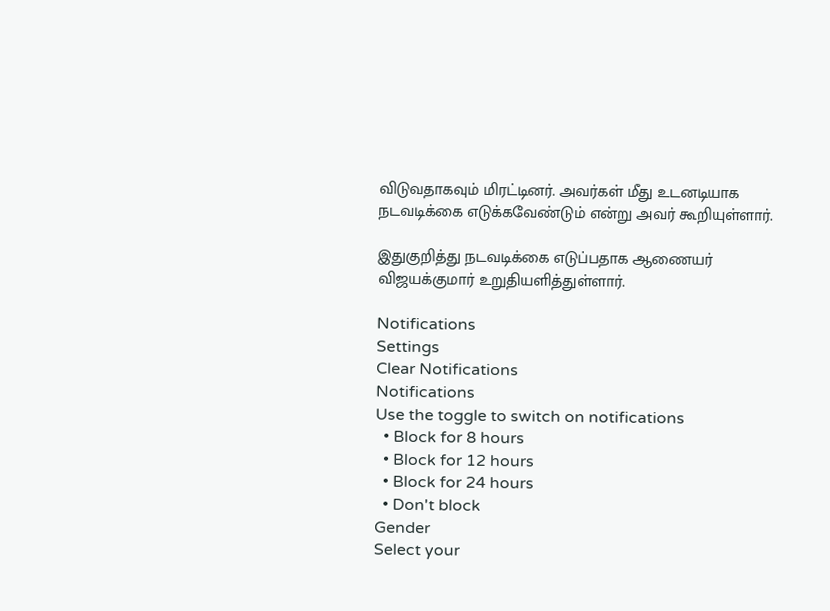விடுவதாகவும் மிரட்டினர். அவர்கள் மீது உடனடியாக நடவடிக்கை எடுக்கவேண்டும் என்று அவர் கூறியுள்ளார்.

இதுகுறித்து நடவடிக்கை எடுப்பதாக ஆணையர் விஜயக்குமார் உறுதியளித்துள்ளார்.

Notifications
Settings
Clear Notifications
Notifications
Use the toggle to switch on notifications
  • Block for 8 hours
  • Block for 12 hours
  • Block for 24 hours
  • Don't block
Gender
Select your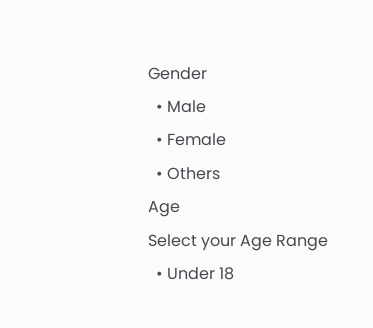Gender
  • Male
  • Female
  • Others
Age
Select your Age Range
  • Under 18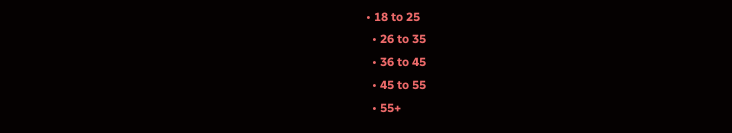• 18 to 25
  • 26 to 35
  • 36 to 45
  • 45 to 55
  • 55+